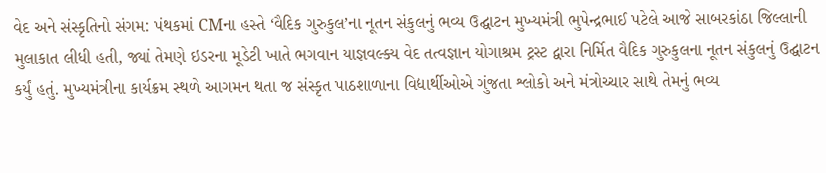વેદ અને સંસ્કૃતિનો સંગમ: પંથકમાં CMના હસ્તે ‘વૈદિક ગુરુકુલ’ના નૂતન સંકુલનું ભવ્ય ઉદ્ઘાટન મુખ્યમંત્રી ભુપેન્દ્રભાઈ પટેલે આજે સાબરકાંઠા જિલ્લાની મુલાકાત લીધી હતી, જ્યાં તેમણે ઇડરના મૂડેટી ખાતે ભગવાન યાજ્ઞવલ્ક્ય વેદ તત્વજ્ઞાન યોગાશ્રમ ટ્રસ્ટ દ્વારા નિર્મિત વૈદિક ગુરુકુલના નૂતન સંકુલનું ઉદ્ઘાટન કર્યું હતું. મુખ્યમંત્રીના કાર્યક્રમ સ્થળે આગમન થતા જ સંસ્કૃત પાઠશાળાના વિદ્યાર્થીઓએ ગુંજતા શ્લોકો અને મંત્રોચ્ચાર સાથે તેમનું ભવ્ય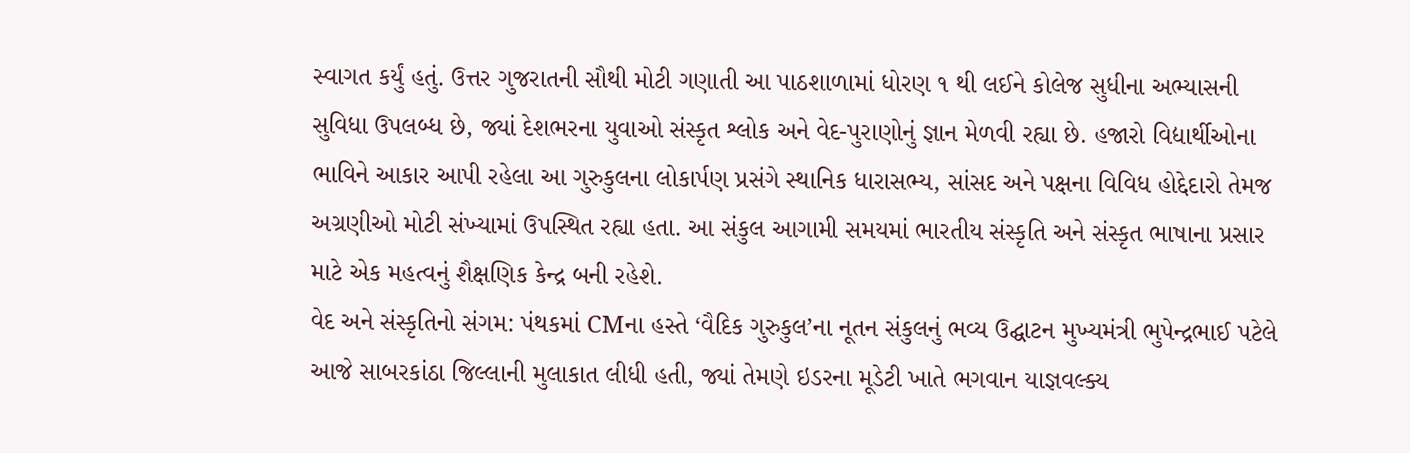સ્વાગત કર્યું હતું. ઉત્તર ગુજરાતની સૌથી મોટી ગણાતી આ પાઠશાળામાં ધોરણ ૧ થી લઈને કોલેજ સુધીના અભ્યાસની સુવિધા ઉપલબ્ધ છે, જ્યાં દેશભરના યુવાઓ સંસ્કૃત શ્લોક અને વેદ-પુરાણોનું જ્ઞાન મેળવી રહ્યા છે. હજારો વિદ્યાર્થીઓના ભાવિને આકાર આપી રહેલા આ ગુરુકુલના લોકાર્પણ પ્રસંગે સ્થાનિક ધારાસભ્ય, સાંસદ અને પક્ષના વિવિધ હોદ્દેદારો તેમજ અગ્રણીઓ મોટી સંખ્યામાં ઉપસ્થિત રહ્યા હતા. આ સંકુલ આગામી સમયમાં ભારતીય સંસ્કૃતિ અને સંસ્કૃત ભાષાના પ્રસાર માટે એક મહત્વનું શૈક્ષણિક કેન્દ્ર બની રહેશે.
વેદ અને સંસ્કૃતિનો સંગમ: પંથકમાં CMના હસ્તે ‘વૈદિક ગુરુકુલ’ના નૂતન સંકુલનું ભવ્ય ઉદ્ઘાટન મુખ્યમંત્રી ભુપેન્દ્રભાઈ પટેલે આજે સાબરકાંઠા જિલ્લાની મુલાકાત લીધી હતી, જ્યાં તેમણે ઇડરના મૂડેટી ખાતે ભગવાન યાજ્ઞવલ્ક્ય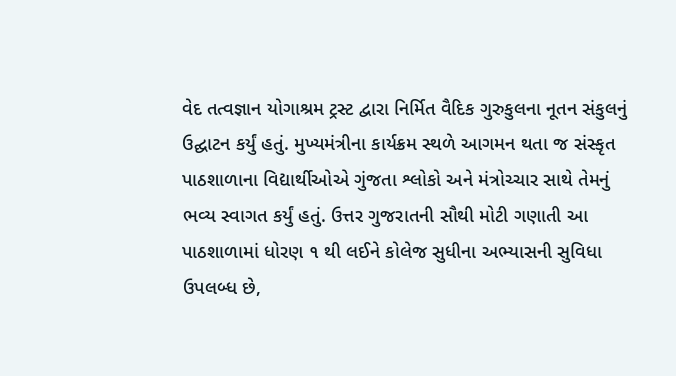વેદ તત્વજ્ઞાન યોગાશ્રમ ટ્રસ્ટ દ્વારા નિર્મિત વૈદિક ગુરુકુલના નૂતન સંકુલનું ઉદ્ઘાટન કર્યું હતું. મુખ્યમંત્રીના કાર્યક્રમ સ્થળે આગમન થતા જ સંસ્કૃત પાઠશાળાના વિદ્યાર્થીઓએ ગુંજતા શ્લોકો અને મંત્રોચ્ચાર સાથે તેમનું ભવ્ય સ્વાગત કર્યું હતું. ઉત્તર ગુજરાતની સૌથી મોટી ગણાતી આ પાઠશાળામાં ધોરણ ૧ થી લઈને કોલેજ સુધીના અભ્યાસની સુવિધા ઉપલબ્ધ છે,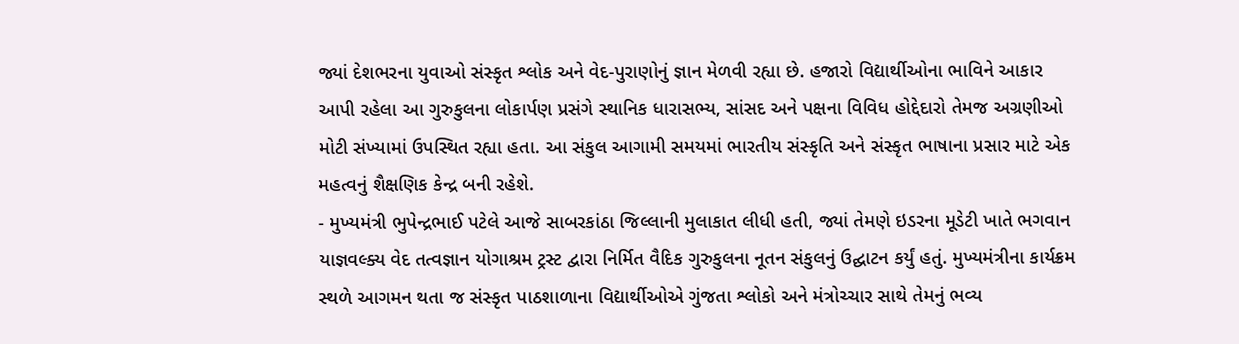જ્યાં દેશભરના યુવાઓ સંસ્કૃત શ્લોક અને વેદ-પુરાણોનું જ્ઞાન મેળવી રહ્યા છે. હજારો વિદ્યાર્થીઓના ભાવિને આકાર આપી રહેલા આ ગુરુકુલના લોકાર્પણ પ્રસંગે સ્થાનિક ધારાસભ્ય, સાંસદ અને પક્ષના વિવિધ હોદ્દેદારો તેમજ અગ્રણીઓ મોટી સંખ્યામાં ઉપસ્થિત રહ્યા હતા. આ સંકુલ આગામી સમયમાં ભારતીય સંસ્કૃતિ અને સંસ્કૃત ભાષાના પ્રસાર માટે એક મહત્વનું શૈક્ષણિક કેન્દ્ર બની રહેશે.
- મુખ્યમંત્રી ભુપેન્દ્રભાઈ પટેલે આજે સાબરકાંઠા જિલ્લાની મુલાકાત લીધી હતી, જ્યાં તેમણે ઇડરના મૂડેટી ખાતે ભગવાન યાજ્ઞવલ્ક્ય વેદ તત્વજ્ઞાન યોગાશ્રમ ટ્રસ્ટ દ્વારા નિર્મિત વૈદિક ગુરુકુલના નૂતન સંકુલનું ઉદ્ઘાટન કર્યું હતું. મુખ્યમંત્રીના કાર્યક્રમ સ્થળે આગમન થતા જ સંસ્કૃત પાઠશાળાના વિદ્યાર્થીઓએ ગુંજતા શ્લોકો અને મંત્રોચ્ચાર સાથે તેમનું ભવ્ય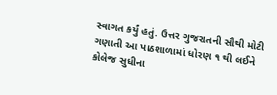સ્વાગત કર્યું હતું. ઉત્તર ગુજરાતની સૌથી મોટી ગણાતી આ પાઠશાળામાં ધોરણ ૧ થી લઈને કોલેજ સુધીના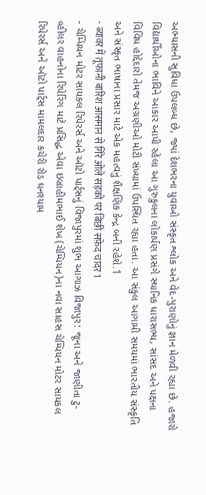અભ્યાસની સુવિધા ઉપલબ્ધ છે, જ્યાં દેશભરના યુવાઓ સંસ્કૃત શ્લોક અને વેદ-પુરાણોનું જ્ઞાન મેળવી રહ્યા છે. હજારો વિદ્યાર્થીઓના ભાવિને આકાર આપી રહેલા આ ગુરુકુલના લોકાર્પણ પ્રસંગે સ્થાનિક ધારાસભ્ય, સાંસદ અને પક્ષના વિવિધ હોદ્દેદારો તેમજ અગ્રણીઓ મોટી સંખ્યામાં ઉપસ્થિત રહ્યા હતા. આ સંકુલ આગામી સમયમાં ભારતીય સંસ્કૃતિ અને સંસ્કૃત ભાષાના પ્રસાર માટે એક મહત્વનું શૈક્ષણિક કેન્દ્ર બની રહેશે.1
- ब्यावर में तूफानी बारिश आसमान से गिरे ओले सड़को पर बिछी सफ़ेद चादर1
- ચેમ્પિયન મોટર સાયકલ રિપેરર્સ અને ઑટો પાર્ટ્સનું વિજાપુરમાં શુભ આગાઝ વિજાપુર: જૂના અને જાણીતા ટુ-વ્હીલર વાહનોના રિપેરિંગ માટે પ્રસિદ્ધ એવા ઇબ્રાહીમભાઈ શેખ (ચેમ્પિયન)ના નવા સાહસ ચેમ્પિયન મોટર સાયકલ રિપેરર્સ અને ઑટો પાર્ટ્સ મામલદાર કચેરી રોડ ઘનશ્યામ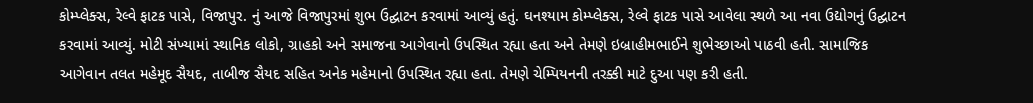કોમ્પ્લેક્સ, રેલ્વે ફાટક પાસે, વિજાપુર. નું આજે વિજાપુરમાં શુભ ઉદ્ઘાટન કરવામાં આવ્યું હતું. ઘનશ્યામ કોમ્પ્લેક્સ, રેલ્વે ફાટક પાસે આવેલા સ્થળે આ નવા ઉદ્યોગનું ઉદ્ઘાટન કરવામાં આવ્યું. મોટી સંખ્યામાં સ્થાનિક લોકો, ગ્રાહકો અને સમાજના આગેવાનો ઉપસ્થિત રહ્યા હતા અને તેમણે ઇબ્રાહીમભાઈને શુભેચ્છાઓ પાઠવી હતી. સામાજિક આગેવાન તલત મહેમૂદ સૈયદ, તાબીજ સૈયદ સહિત અનેક મહેમાનો ઉપસ્થિત રહ્યા હતા. તેમણે ચેમ્પિયનની તરક્કી માટે દુઆ પણ કરી હતી.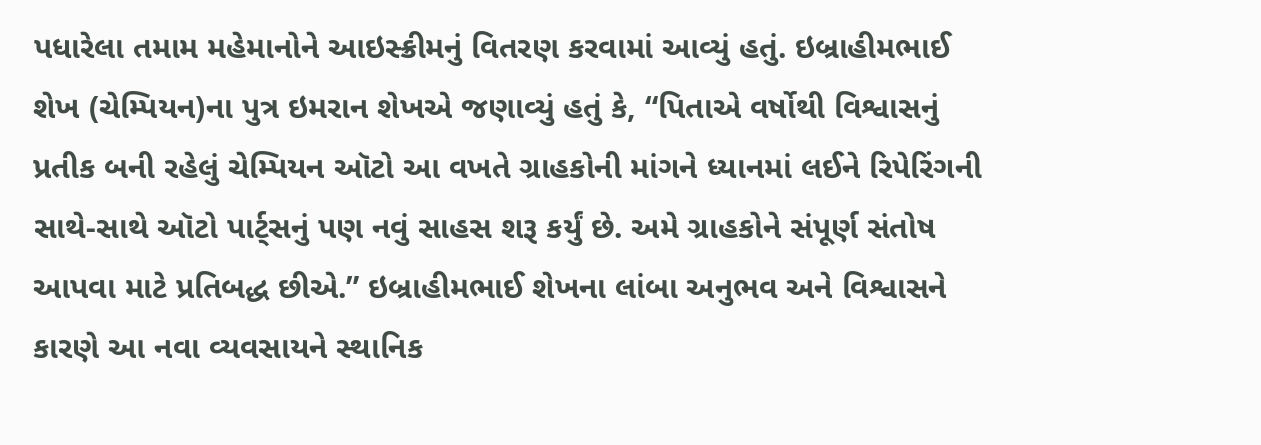પધારેલા તમામ મહેમાનોને આઇસ્ક્રીમનું વિતરણ કરવામાં આવ્યું હતું. ઇબ્રાહીમભાઈ શેખ (ચેમ્પિયન)ના પુત્ર ઇમરાન શેખએ જણાવ્યું હતું કે, “પિતાએ વર્ષોથી વિશ્વાસનું પ્રતીક બની રહેલું ચેમ્પિયન ઑટો આ વખતે ગ્રાહકોની માંગને ધ્યાનમાં લઈને રિપેરિંગની સાથે-સાથે ઑટો પાર્ટ્સનું પણ નવું સાહસ શરૂ કર્યું છે. અમે ગ્રાહકોને સંપૂર્ણ સંતોષ આપવા માટે પ્રતિબદ્ધ છીએ.” ઇબ્રાહીમભાઈ શેખના લાંબા અનુભવ અને વિશ્વાસને કારણે આ નવા વ્યવસાયને સ્થાનિક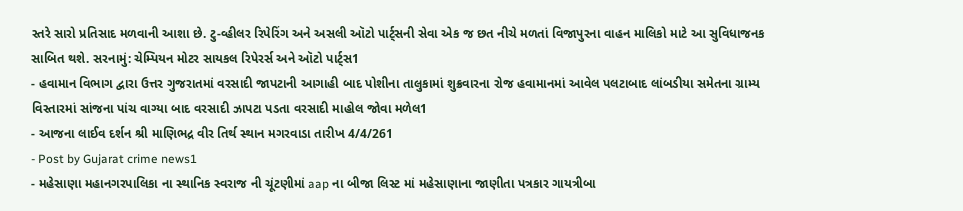સ્તરે સારો પ્રતિસાદ મળવાની આશા છે. ટુ-વ્હીલર રિપેરિંગ અને અસલી ઑટો પાર્ટ્સની સેવા એક જ છત નીચે મળતાં વિજાપુરના વાહન માલિકો માટે આ સુવિધાજનક સાબિત થશે. સરનામું: ચેમ્પિયન મોટર સાયકલ રિપેરર્સ અને ઑટો પાર્ટ્સ1
- હવામાન વિભાગ દ્વારા ઉત્તર ગુજરાતમાં વરસાદી જાપટાની આગાહી બાદ પોશીના તાલુકામાં શુક્રવારના રોજ હવામાનમાં આવેલ પલટાબાદ લાંબડીયા સમેતના ગ્રામ્ય વિસ્તારમાં સાંજના પાંચ વાગ્યા બાદ વરસાદી ઝાપટા પડતા વરસાદી માહોલ જોવા મળેલ1
- આજના લાઈવ દર્શન શ્રી માણિભદ્ર વીર તિર્થ સ્થાન મગરવાડા તારીખ 4/4/261
- Post by Gujarat crime news1
- મહેસાણા મહાનગરપાલિકા ના સ્થાનિક સ્વરાજ ની ચૂંટણીમાં aap ના બીજા લિસ્ટ માં મહેસાણાના જાણીતા પત્રકાર ગાયત્રીબા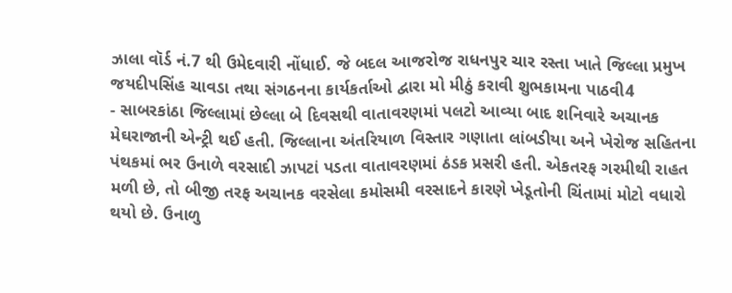ઝાલા વૉર્ડ નં.7 થી ઉમેદવારી નોંધાઈ. જે બદલ આજરોજ રાધનપુર ચાર રસ્તા ખાતે જિલ્લા પ્રમુખ જયદીપસિંહ ચાવડા તથા સંગઠનના કાર્યકર્તાઓ દ્વારા મો મીઠું કરાવી શુભકામના પાઠવી4
- સાબરકાંઠા જિલ્લામાં છેલ્લા બે દિવસથી વાતાવરણમાં પલટો આવ્યા બાદ શનિવારે અચાનક મેઘરાજાની એન્ટ્રી થઈ હતી. જિલ્લાના અંતરિયાળ વિસ્તાર ગણાતા લાંબડીયા અને ખેરોજ સહિતના પંથકમાં ભર ઉનાળે વરસાદી ઝાપટાં પડતા વાતાવરણમાં ઠંડક પ્રસરી હતી. એકતરફ ગરમીથી રાહત મળી છે, તો બીજી તરફ અચાનક વરસેલા કમોસમી વરસાદને કારણે ખેડૂતોની ચિંતામાં મોટો વધારો થયો છે. ઉનાળુ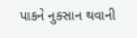પાકને નુકસાન થવાની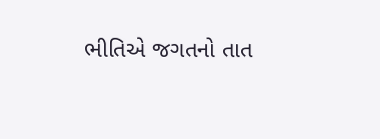ભીતિએ જગતનો તાત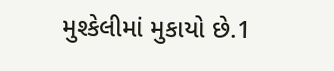મુશ્કેલીમાં મુકાયો છે.1